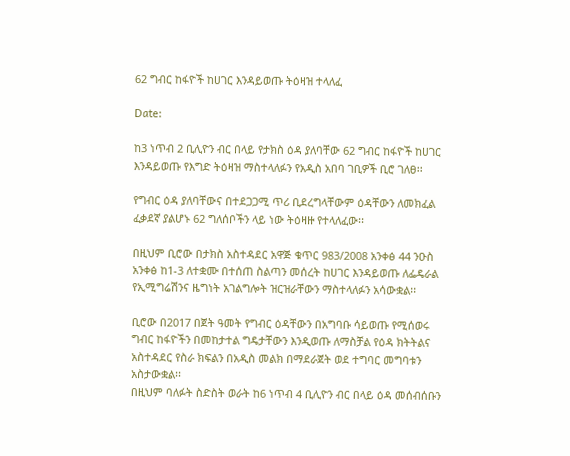62 ግብር ከፋዮች ከሀገር እንዳይወጡ ትዕዛዝ ተላለፈ

Date:

ከ3 ነጥብ 2 ቢሊዮን ብር በላይ የታክስ ዕዳ ያለባቸው 62 ግብር ከፋዮች ከሀገር እንዳይወጡ የእግድ ትዕዛዝ ማስተላለፉን የአዲስ አበባ ገቢዎች ቢሮ ገለፀ፡፡

የግብር ዕዳ ያለባቸውና በተደጋጋሚ ጥሪ ቢደረግላቸውም ዕዳቸውን ለመክፈል ፈቃደኛ ያልሆኑ 62 ግለሰቦችን ላይ ነው ትዕዛዙ የተላለፈው፡፡

በዚህም ቢሮው በታክስ አስተዳደር አዋጅ ቁጥር 983/2008 አንቀፅ 44 ንዑስ አንቀፅ ከ1-3 ለተቋሙ በተሰጠ ስልጣን መሰረት ከሀገር እንዳይወጡ ለፌዴራል የኢሚግሬሽንና ዜግነት አገልግሎት ዝርዝራቸውን ማስተላለፉን አሳውቋል፡፡

ቢሮው በ2017 በጀት ዓመት የግብር ዕዳቸውን በአግባቡ ሳይወጡ የሚሰወሩ ግብር ከፋዮችን በመከታተል ግዴታቸውን እንዲወጡ ለማስቻል የዕዳ ክትትልና አስተዳደር የስራ ክፍልን በአዲስ መልክ በማደራጀት ወደ ተግባር መግባቱን አስታውቋል፡፡
በዚህም ባለፉት ስድስት ወራት ከ6 ነጥብ 4 ቢሊዮን ብር በላይ ዕዳ መሰብሰቡን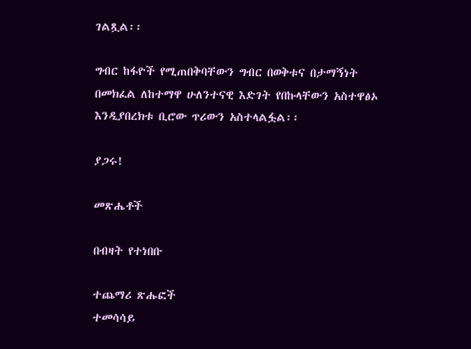ገልጿል፡፡

ግብር ከፋዮች የሚጠበቅባቸውን ግብር በወቅቱና በታማኝነት በመክፈል ለከተማዋ ሁለንተናዊ እድገት የበኩላቸውን አስተዋፅኦ እንዲያበረክቱ ቢሮው ጥሪውን አስተላልፏል፡፡

ያጋሩ!

መጽሔቶች

በብዛት የተነበቡ

ተጨማሪ ጽሑፎች
ተመሳሳይ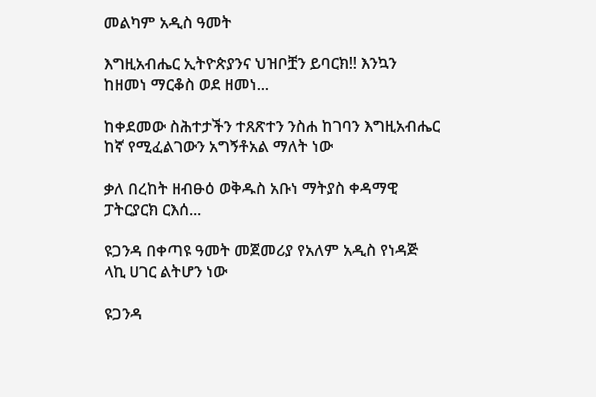መልካም አዲስ ዓመት

እግዚአብሔር ኢትዮጵያንና ህዝቦቿን ይባርክ!! እንኳን ከዘመነ ማርቆስ ወደ ዘመነ...

ከቀደመው ስሕተታችን ተጸጽተን ንስሐ ከገባን እግዚአብሔር ከኛ የሚፈልገውን አግኝቶአል ማለት ነው

ቃለ በረከት ዘብፁዕ ወቅዱስ አቡነ ማትያስ ቀዳማዊ ፓትርያርክ ርእሰ...

ዩጋንዳ በቀጣዩ ዓመት መጀመሪያ የአለም አዲስ የነዳጅ ላኪ ሀገር ልትሆን ነው

ዩጋንዳ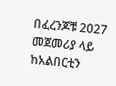በፈረንጆቹ 2027 መጀመሪያ ላይ ከአልበርቲን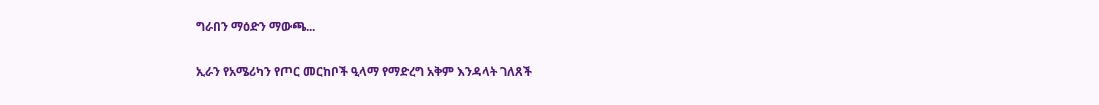ግራበን ማዕድን ማውጫ...

ኢራን የአሜሪካን የጦር መርከቦች ዒላማ የማድረግ አቅም እንዳላት ገለጸች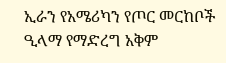ኢራን የአሜሪካን የጦር መርከቦች ዒላማ የማድረግ አቅም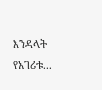እንዳላት የአገሪቱ...